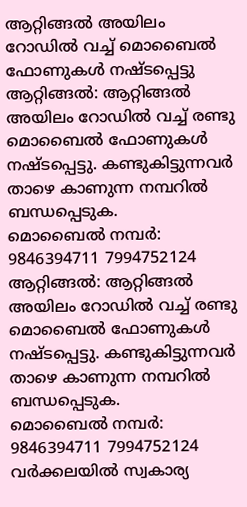ആറ്റിങ്ങൽ അയിലം റോഡിൽ വച്ച് മൊബൈൽ ഫോണുകൾ നഷ്ടപ്പെട്ടു
ആറ്റിങ്ങൽ: ആറ്റിങ്ങൽ അയിലം റോഡിൽ വച്ച് രണ്ടു മൊബൈൽ ഫോണുകൾ നഷ്ടപ്പെട്ടു. കണ്ടുകിട്ടുന്നവർ താഴെ കാണുന്ന നമ്പറിൽ ബന്ധപ്പെടുക.
മൊബൈൽ നമ്പർ: 9846394711 7994752124
ആറ്റിങ്ങൽ: ആറ്റിങ്ങൽ അയിലം റോഡിൽ വച്ച് രണ്ടു മൊബൈൽ ഫോണുകൾ നഷ്ടപ്പെട്ടു. കണ്ടുകിട്ടുന്നവർ താഴെ കാണുന്ന നമ്പറിൽ ബന്ധപ്പെടുക.
മൊബൈൽ നമ്പർ: 9846394711 7994752124
വർക്കലയിൽ സ്വകാര്യ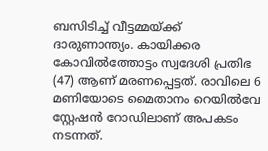ബസിടിച്ച് വീട്ടമ്മയ്ക്ക് ദാരുണാന്ത്യം. കായിക്കര കോവിൽത്തോട്ടം സ്വദേശി പ്രതിഭ (47) ആണ് മരണപ്പെട്ടത്. രാവിലെ 6 മണിയോടെ മൈതാനം റെയിൽവേ സ്റ്റേഷൻ റോഡിലാണ് അപകടം നടന്നത്.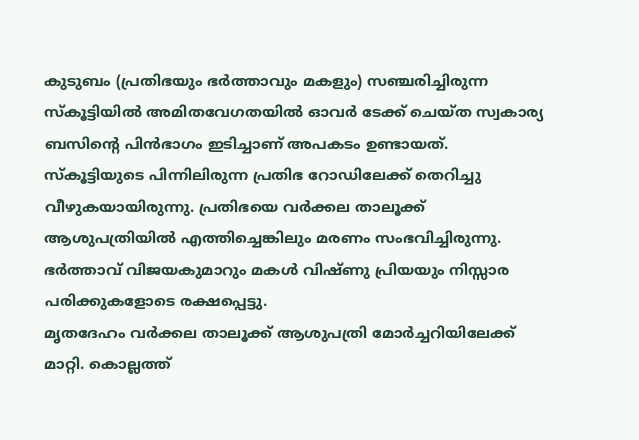കുടുബം (പ്രതിഭയും ഭർത്താവും മകളും) സഞ്ചരിച്ചിരുന്ന സ്കൂട്ടിയിൽ അമിതവേഗതയിൽ ഓവർ ടേക്ക് ചെയ്ത സ്വകാര്യ ബസിന്റെ പിൻഭാഗം ഇടിച്ചാണ് അപകടം ഉണ്ടായത്. സ്കൂട്ടിയുടെ പിന്നിലിരുന്ന പ്രതിഭ റോഡിലേക്ക് തെറിച്ചു വീഴുകയായിരുന്നു. പ്രതിഭയെ വർക്കല താലൂക്ക് ആശുപത്രിയിൽ എത്തിച്ചെങ്കിലും മരണം സംഭവിച്ചിരുന്നു. ഭർത്താവ് വിജയകുമാറും മകൾ വിഷ്ണു പ്രിയയും നിസ്സാര പരിക്കുകളോടെ രക്ഷപ്പെട്ടു.
മൃതദേഹം വർക്കല താലൂക്ക് ആശുപത്രി മോർച്ചറിയിലേക്ക് മാറ്റി. കൊല്ലത്ത്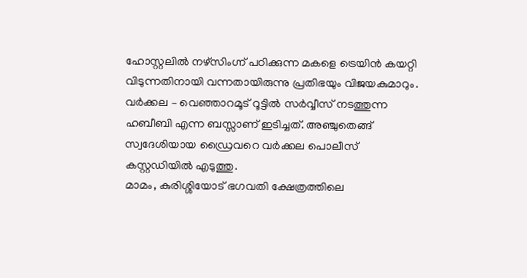ഹോസ്റ്റലിൽ നഴ്സിംഗ്ന് പഠിക്കുന്ന മകളെ ട്രെയിൻ കയറ്റി വിടുന്നതിനായി വന്നതായിരുന്നു പ്രതിഭയും വിജയകുമാറും. വർക്കല – വെഞ്ഞാറമൂട് റൂട്ടിൽ സർവ്വീസ് നടത്തുന്ന ഹബീബി എന്ന ബസ്സാണ് ഇടിച്ചത്. അഞ്ചുതെങ്ങ് സ്വദേശിയായ ഡ്രൈവറെ വർക്കല പൊലീസ് കസ്റ്റഡിയിൽ എടുത്തു.
മാമം, കുരിശ്ശിയോട് ഭഗവതി ക്ഷേത്രത്തിലെ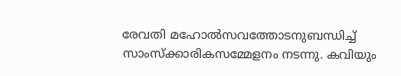രേവതി മഹോൽസവത്തോടനുബന്ധിച്ച്
സാംസ്ക്കാരികസമ്മേളനം നടന്നു. കവിയും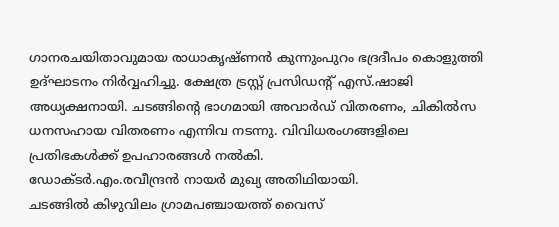ഗാനരചയിതാവുമായ രാധാകൃഷ്ണൻ കുന്നുംപുറം ഭദ്രദീപം കൊളുത്തി ഉദ്ഘാടനം നിർവ്വഹിച്ചു. ക്ഷേത്ര ട്രസ്റ്റ് പ്രസിഡന്റ് എസ്.ഷാജി അധ്യക്ഷനായി. ചടങ്ങിന്റെ ഭാഗമായി അവാർഡ് വിതരണം, ചികിൽസ ധനസഹായ വിതരണം എന്നിവ നടന്നു. വിവിധരംഗങ്ങളിലെ പ്രതിഭകൾക്ക് ഉപഹാരങ്ങൾ നൽകി.
ഡോക്ടർ.എം.രവീന്ദ്രൻ നായർ മുഖ്യ അതിഥിയായി.
ചടങ്ങിൽ കിഴുവിലം ഗ്രാമപഞ്ചായത്ത് വൈസ്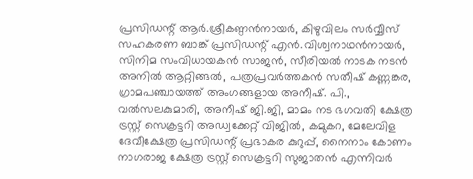പ്രസിഡന്റ് ആർ.ശ്രീകണ്ഠൻനായർ, കിഴുവിലം സർവ്വീസ് സഹകരണ ബാങ്ക് പ്രസിഡന്റ് എൻ.വിശ്വനാഥൻനായർ, സിനിമ സംവിധായകൻ സാജൻ, സീരിയൽ നാടക നടൻ അനിൽ ആറ്റിങ്ങൽ, പത്രപ്രവർത്തകൻ സതീഷ് കണ്ണങ്കര, ഗ്രാമപഞ്ചായത്ത് അംഗങ്ങളായ അനീഷ്. പി., വൽസലകുമാരി, അനീഷ് ജി.ജി, മാമം നട ഭഗവതി ക്ഷേത്ര ട്രസ്റ്റ് സെക്രട്ടറി അഡ്വക്കേറ്റ് വിജിൽ, കമുകറ, മേലേവിള ദേവീക്ഷേത്ര പ്രസിഡന്റ് പ്രഭാകര കുറുപ്പ്, നൈനാം കോണം നാഗരാജ ക്ഷേത്ര ട്രസ്റ്റ് സെക്രട്ടറി സുജാതൻ എന്നിവർ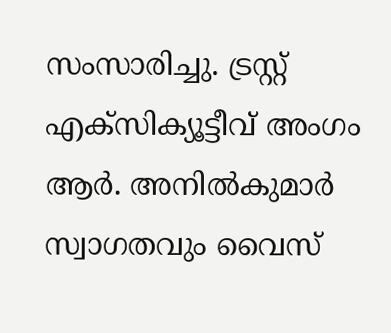സംസാരിച്ചു. ട്രസ്റ്റ് എക്സിക്യൂട്ടീവ് അംഗം ആർ. അനിൽകുമാർ സ്വാഗതവും വൈസ്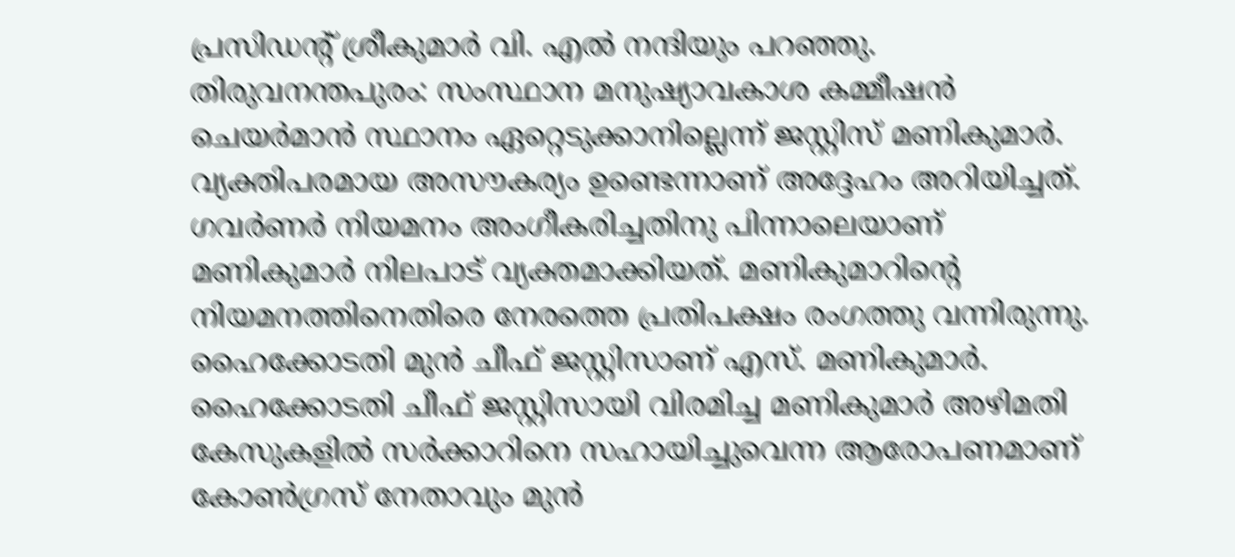പ്രസിഡന്റ് ശ്രീകുമാർ വി. എൽ നന്ദിയും പറഞ്ഞു.
തിരുവനന്തപുരം: സംസ്ഥാന മനുഷ്യാവകാശ കമ്മീഷൻ ചെയർമാൻ സ്ഥാനം ഏറ്റെടുക്കാനില്ലെന്ന് ജസ്റ്റിസ് മണികുമാർ. വ്യക്തിപരമായ അസൗകര്യം ഉണ്ടെന്നാണ് അദ്ദേഹം അറിയിച്ചത്. ഗവർണർ നിയമനം അംഗീകരിച്ചതിനു പിന്നാലെയാണ് മണികുമാർ നിലപാട് വ്യക്തമാക്കിയത്. മണികുമാറിന്റെ നിയമനത്തിനെതിരെ നേരത്തെ പ്രതിപക്ഷം രംഗത്തു വന്നിരുന്നു.
ഹൈക്കോടതി മുൻ ചീഫ് ജസ്റ്റിസാണ് എസ്. മണികുമാർ. ഹൈക്കോടതി ചീഫ് ജസ്റ്റിസായി വിരമിച്ച മണികുമാർ അഴിമതി കേസുകളിൽ സർക്കാറിനെ സഹായിച്ചുവെന്ന ആരോപണമാണ് കോൺഗ്രസ് നേതാവും മുൻ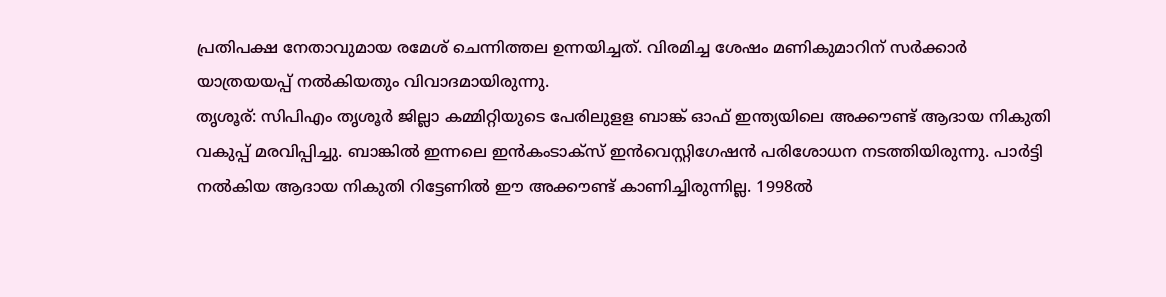പ്രതിപക്ഷ നേതാവുമായ രമേശ് ചെന്നിത്തല ഉന്നയിച്ചത്. വിരമിച്ച ശേഷം മണികുമാറിന് സർക്കാർ യാത്രയയപ്പ് നൽകിയതും വിവാദമായിരുന്നു.
തൃശൂര്: സിപിഎം തൃശൂർ ജില്ലാ കമ്മിറ്റിയുടെ പേരിലുളള ബാങ്ക് ഓഫ് ഇന്ത്യയിലെ അക്കൗണ്ട് ആദായ നികുതി വകുപ്പ് മരവിപ്പിച്ചു. ബാങ്കിൽ ഇന്നലെ ഇൻകംടാക്സ് ഇൻവെസ്റ്റിഗേഷൻ പരിശോധന നടത്തിയിരുന്നു. പാർട്ടി നൽകിയ ആദായ നികുതി റിട്ടേണിൽ ഈ അക്കൗണ്ട് കാണിച്ചിരുന്നില്ല. 1998ൽ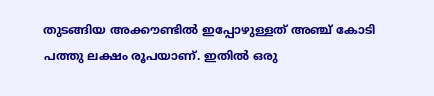തുടങ്ങിയ അക്കൗണ്ടിൽ ഇപ്പോഴുള്ളത് അഞ്ച് കോടി പത്തു ലക്ഷം രൂപയാണ്. ഇതിൽ ഒരു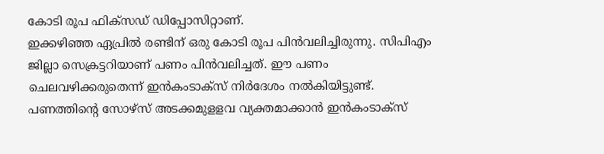കോടി രൂപ ഫിക്സഡ് ഡിപ്പോസിറ്റാണ്.
ഇക്കഴിഞ്ഞ ഏപ്രിൽ രണ്ടിന് ഒരു കോടി രൂപ പിൻവലിച്ചിരുന്നു. സിപിഎം ജില്ലാ സെക്രട്ടറിയാണ് പണം പിൻവലിച്ചത്. ഈ പണം ചെലവഴിക്കരുതെന്ന് ഇൻകംടാക്സ് നിർദേശം നൽകിയിട്ടുണ്ട്. പണത്തിന്റെ സോഴ്സ് അടക്കമുളളവ വ്യക്തമാക്കാൻ ഇൻകംടാക്സ്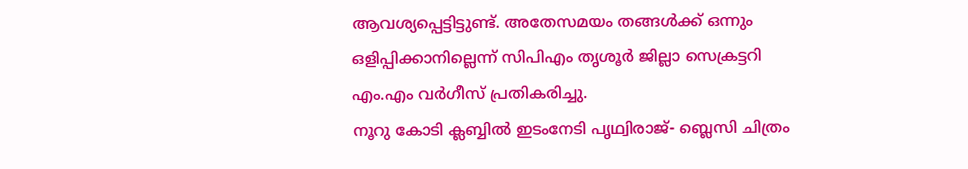ആവശ്യപ്പെട്ടിട്ടുണ്ട്. അതേസമയം തങ്ങൾക്ക് ഒന്നും ഒളിപ്പിക്കാനില്ലെന്ന് സിപിഎം തൃശൂർ ജില്ലാ സെക്രട്ടറി എം.എം വർഗീസ് പ്രതികരിച്ചു.
നൂറു കോടി ക്ലബ്ബിൽ ഇടംനേടി പൃഥ്വിരാജ്- ബ്ലെസി ചിത്രം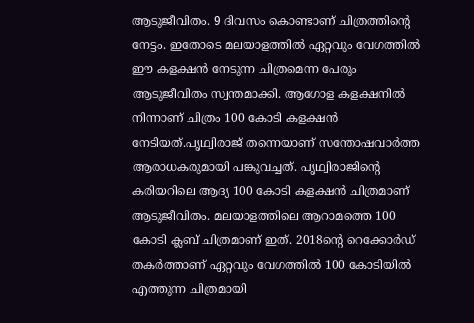ആടുജീവിതം. 9 ദിവസം കൊണ്ടാണ് ചിത്രത്തിന്റെ നേട്ടം. ഇതോടെ മലയാളത്തിൽ ഏറ്റവും വേഗത്തിൽ ഈ കളക്ഷൻ നേടുന്ന ചിത്രമെന്ന പേരും ആടുജീവിതം സ്വന്തമാക്കി. ആഗോള കളക്ഷനിൽ നിന്നാണ് ചിത്രം 100 കോടി കളക്ഷൻ നേടിയത്.പൃഥ്വിരാജ് തന്നെയാണ് സന്തോഷവാർത്ത ആരാധകരുമായി പങ്കുവച്ചത്. പൃഥ്വിരാജിന്റെ കരിയറിലെ ആദ്യ 100 കോടി കളക്ഷൻ ചിത്രമാണ് ആടുജീവിതം. മലയാളത്തിലെ ആറാമത്തെ 100 കോടി ക്ലബ് ചിത്രമാണ് ഇത്. 2018ന്റെ റെക്കോർഡ് തകർത്താണ് ഏറ്റവും വേഗത്തിൽ 100 കോടിയിൽ എത്തുന്ന ചിത്രമായി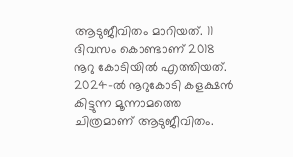ആടുജീവിതം മാറിയത്. 11 ദിവസം കൊണ്ടാണ് 2018 നൂറു കോടിയിൽ എത്തിയത്.
2024-ൽ നൂറുകോടി കളക്ഷൻ കിട്ടുന്ന മൂന്നാമത്തെ ചിത്രമാണ് ആടുജീവിതം.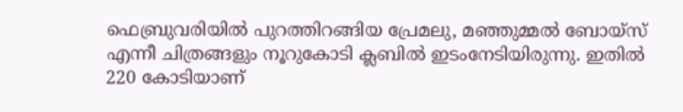ഫെബ്രുവരിയിൽ പുറത്തിറങ്ങിയ പ്രേമലു, മഞ്ഞുമ്മൽ ബോയ്സ് എന്നീ ചിത്രങ്ങളും നൂറുകോടി ക്ലബിൽ ഇടംനേടിയിരുന്നു. ഇതിൽ 220 കോടിയാണ്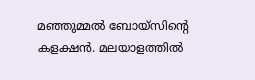മഞ്ഞുമ്മൽ ബോയ്സിന്റെ കളക്ഷൻ. മലയാളത്തിൽ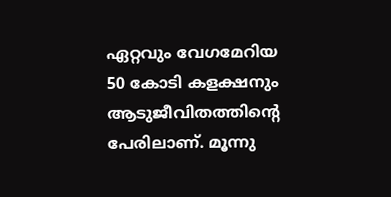ഏറ്റവും വേഗമേറിയ 50 കോടി കളക്ഷനും ആടുജീവിതത്തിന്റെ പേരിലാണ്. മൂന്നു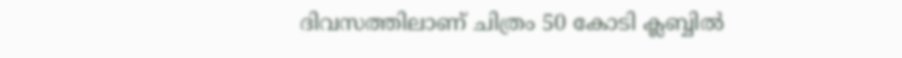ദിവസത്തിലാണ് ചിത്രം 50 കോടി ക്ലബ്ബിൽ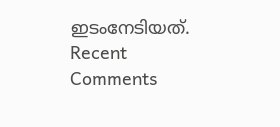ഇടംനേടിയത്.
Recent Comments